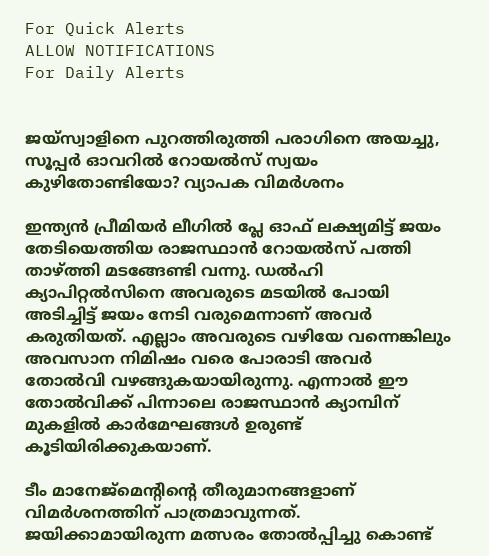For Quick Alerts
ALLOW NOTIFICATIONS
For Daily Alerts


ജയ്‌സ്വാളിനെ പുറത്തിരുത്തി പരാഗിനെ അയച്ചു, സൂപ്പർ ഓവറിൽ റോയൽസ് സ്വയം കുഴിതോണ്ടിയോ? വ്യാപക വിമർശനം

ഇന്ത്യൻ പ്രീമിയർ ലീഗിൽ പ്ലേ ഓഫ് ലക്ഷ്യമിട്ട് ജയം തേടിയെത്തിയ രാജസ്ഥാൻ റോയൽസ് പത്തി താഴ്ത്തി മടങ്ങേണ്ടി വന്നു. ഡൽഹി ക്യാപിറ്റൽസിനെ അവരുടെ മടയിൽ പോയി അടിച്ചിട്ട് ജയം നേടി വരുമെന്നാണ് അവർ കരുതിയത്. എല്ലാം അവരുടെ വഴിയേ വന്നെങ്കിലും അവസാന നിമിഷം വരെ പോരാടി അവർ തോൽവി വഴങ്ങുകയായിരുന്നു. എന്നാൽ ഈ തോൽവിക്ക് പിന്നാലെ രാജസ്ഥാൻ ക്യാമ്പിന് മുകളിൽ കാർമേഘങ്ങൾ ഉരുണ്ട് കൂടിയിരിക്കുകയാണ്.

ടീം മാനേജ്‌മെന്റിന്റെ തീരുമാനങ്ങളാണ് വിമർശനത്തിന് പാത്രമാവുന്നത്. ജയിക്കാമായിരുന്ന മത്സരം തോൽപ്പിച്ചു കൊണ്ട്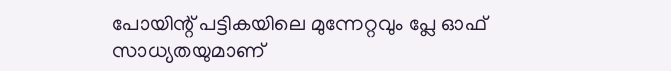പോയിന്റ് പട്ടികയിലെ മുന്നേറ്റവും പ്ലേ ഓഫ് സാധ്യതയുമാണ്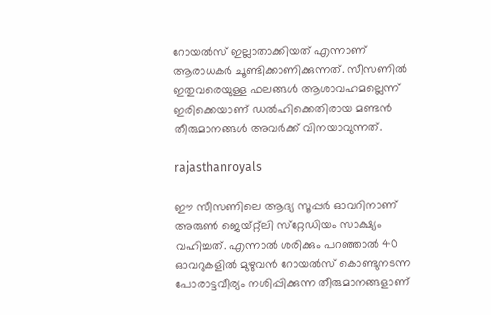റോയൽസ് ഇല്ലാതാക്കിയത് എന്നാണ് ആരാധകർ ചൂണ്ടിക്കാണിക്കുന്നത്. സീസണിൽ ഇതുവരെയുള്ള ഫലങ്ങൾ ആശാവഹമല്ലെന്ന് ഇരിക്കെയാണ് ഡൽഹിക്കെതിരായ മണ്ടൻ തീരുമാനങ്ങൾ അവർക്ക് വിനയാവുന്നത്.

rajasthanroyals

ഈ സീസണിലെ ആദ്യ സൂപ്പർ ഓവറിനാണ് അരുൺ ജെയ്റ്റ്ലി സ്‌റ്റേഡിയം സാക്ഷ്യം വഹിച്ചത്. എന്നാൽ ശരിക്കും പറഞ്ഞാൽ 40 ഓവറുകളിൽ മുഴുവൻ റോയൽസ് കൊണ്ടുനടന്ന പോരാട്ടവീര്യം നശിപ്പിക്കുന്ന തീരുമാനങ്ങളാണ്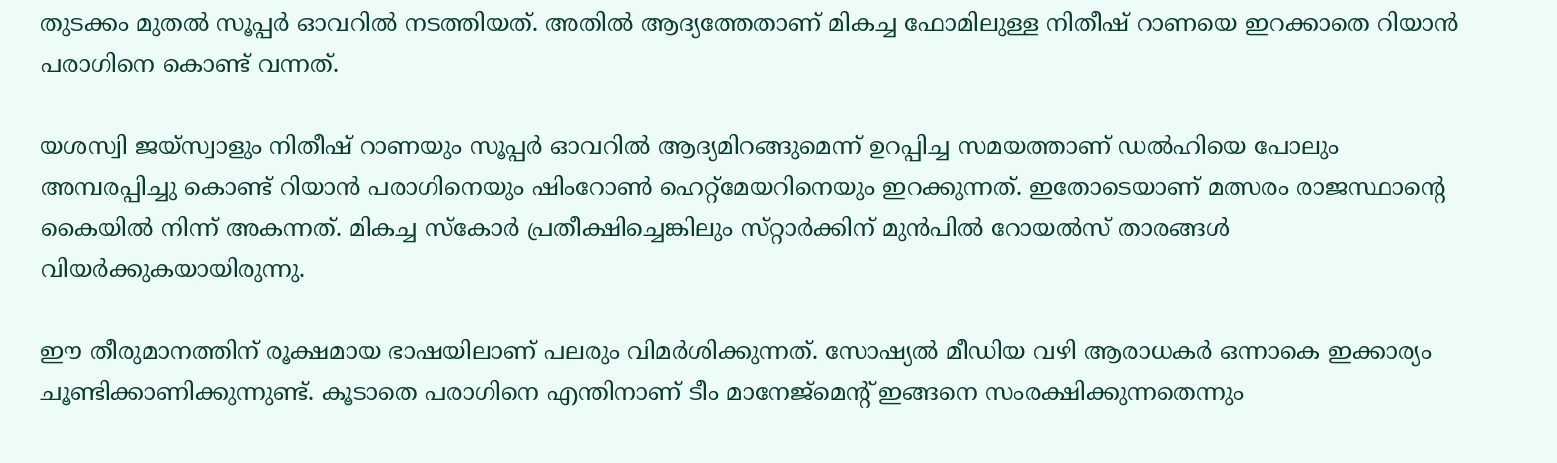തുടക്കം മുതൽ സൂപ്പർ ഓവറിൽ നടത്തിയത്. അതിൽ ആദ്യത്തേതാണ് മികച്ച ഫോമിലുള്ള നിതീഷ് റാണയെ ഇറക്കാതെ റിയാൻ പരാഗിനെ കൊണ്ട് വന്നത്.

യശസ്വി ജയ്‌സ്വാളും നിതീഷ് റാണയും സൂപ്പർ ഓവറിൽ ആദ്യമിറങ്ങുമെന്ന് ഉറപ്പിച്ച സമയത്താണ് ഡൽഹിയെ പോലും അമ്പരപ്പിച്ചു കൊണ്ട് റിയാൻ പരാഗിനെയും ഷിംറോൺ ഹെറ്റ്‌മേയറിനെയും ഇറക്കുന്നത്. ഇതോടെയാണ് മത്സരം രാജസ്ഥാന്റെ കൈയിൽ നിന്ന് അകന്നത്. മികച്ച സ്‌കോർ പ്രതീക്ഷിച്ചെങ്കിലും സ്‌റ്റാർക്കിന് മുൻപിൽ റോയൽസ് താരങ്ങൾ വിയർക്കുകയായിരുന്നു.

ഈ തീരുമാനത്തിന് രൂക്ഷമായ ഭാഷയിലാണ് പലരും വിമർശിക്കുന്നത്. സോഷ്യൽ മീഡിയ വഴി ആരാധകർ ഒന്നാകെ ഇക്കാര്യം ചൂണ്ടിക്കാണിക്കുന്നുണ്ട്. കൂടാതെ പരാഗിനെ എന്തിനാണ് ടീം മാനേജ്‌മെന്റ് ഇങ്ങനെ സംരക്ഷിക്കുന്നതെന്നും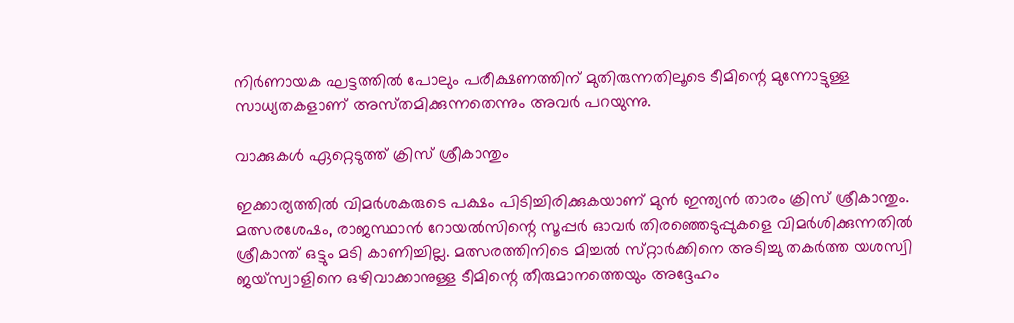നിർണായക ഘട്ടത്തിൽ പോലും പരീക്ഷണത്തിന് മുതിരുന്നതിലൂടെ ടീമിന്റെ മുന്നോട്ടുള്ള സാധ്യതകളാണ് അസ്‌തമിക്കുന്നതെന്നും അവർ പറയുന്നു.

വാക്കുകൾ ഏറ്റെടുത്ത് ക്രിസ് ശ്രീകാന്തും

ഇക്കാര്യത്തിൽ വിമർശകരുടെ പക്ഷം പിടിച്ചിരിക്കുകയാണ് മുൻ ഇന്ത്യൻ താരം ക്രിസ് ശ്രീകാന്തും. മത്സരശേഷം, രാജസ്ഥാൻ റോയൽസിന്റെ സൂപ്പർ ഓവർ തിരഞ്ഞെടുപ്പുകളെ വിമർശിക്കുന്നതിൽ ശ്രീകാന്ത് ഒട്ടും മടി കാണിച്ചില്ല. മത്സരത്തിനിടെ മിച്ചൽ സ്‌റ്റാർക്കിനെ അടിച്ചു തകർത്ത യശസ്വി ജയ്‌സ്വാളിനെ ഒഴിവാക്കാനുള്ള ടീമിന്റെ തീരുമാനത്തെയും അദ്ദേഹം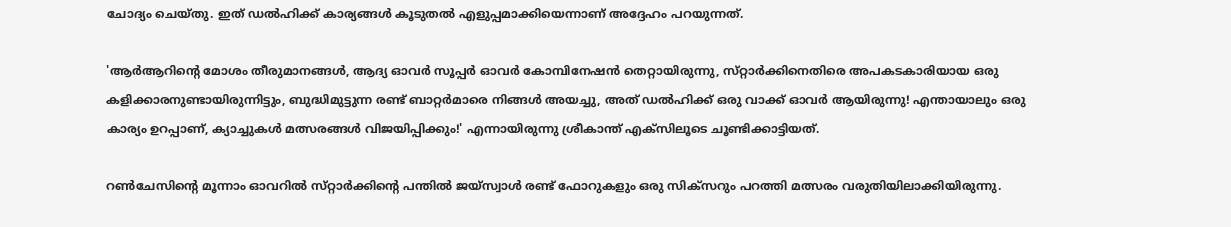ചോദ്യം ചെയ്‌തു. ഇത് ഡൽഹിക്ക് കാര്യങ്ങൾ കൂടുതൽ എളുപ്പമാക്കിയെന്നാണ് അദ്ദേഹം പറയുന്നത്.

'ആർആറിന്റെ മോശം തീരുമാനങ്ങൾ, ആദ്യ ഓവർ സൂപ്പർ ഓവർ കോമ്പിനേഷൻ തെറ്റായിരുന്നു, സ്‌റ്റാർക്കിനെതിരെ അപകടകാരിയായ ഒരു കളിക്കാരനുണ്ടായിരുന്നിട്ടും, ബുദ്ധിമുട്ടുന്ന രണ്ട് ബാറ്റർമാരെ നിങ്ങൾ അയച്ചു, അത് ഡൽഹിക്ക് ഒരു വാക്ക് ഓവർ ആയിരുന്നു! എന്തായാലും ഒരു കാര്യം ഉറപ്പാണ്, ക്യാച്ചുകൾ മത്സരങ്ങൾ വിജയിപ്പിക്കും!' എന്നായിരുന്നു ശ്രീകാന്ത് എക്‌സിലൂടെ ചൂണ്ടിക്കാട്ടിയത്.

റൺചേസിന്റെ മൂന്നാം ഓവറിൽ സ്‌റ്റാർക്കിന്റെ പന്തിൽ ജയ്‌സ്വാൾ രണ്ട് ഫോറുകളും ഒരു സിക്‌സറും പറത്തി മത്സരം വരുതിയിലാക്കിയിരുന്നു.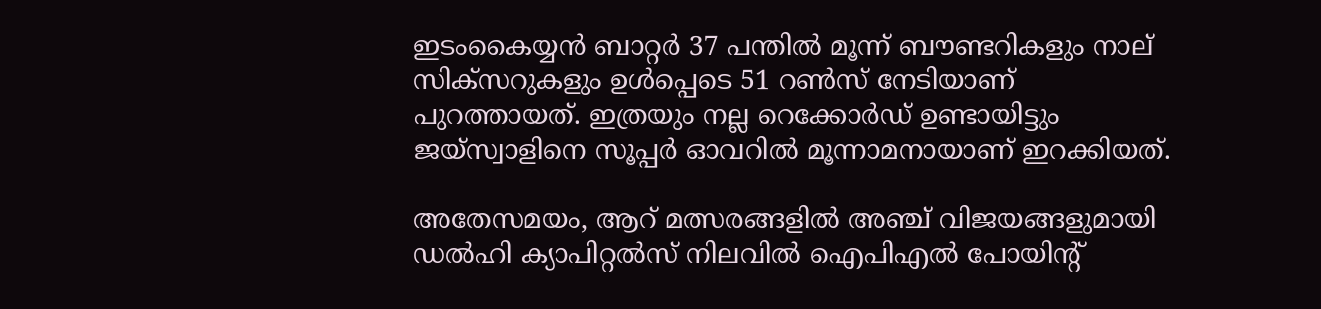ഇടംകൈയ്യൻ ബാറ്റർ 37 പന്തിൽ മൂന്ന് ബൗണ്ടറികളും നാല് സിക്‌സറുകളും ഉൾപ്പെടെ 51 റൺസ് നേടിയാണ് പുറത്തായത്. ഇത്രയും നല്ല റെക്കോർഡ് ഉണ്ടായിട്ടും ജയ്‌സ്വാളിനെ സൂപ്പർ ഓവറിൽ മൂന്നാമനായാണ് ഇറക്കിയത്.

അതേസമയം, ആറ് മത്സരങ്ങളിൽ അഞ്ച് വിജയങ്ങളുമായി ഡൽഹി ക്യാപിറ്റൽസ് നിലവിൽ ഐപിഎൽ പോയിന്റ്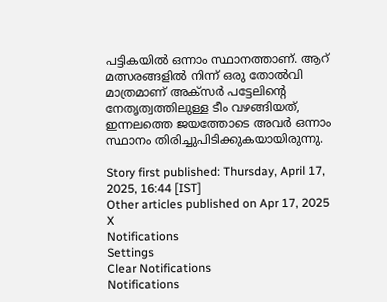പട്ടികയിൽ ഒന്നാം സ്ഥാനത്താണ്. ആറ് മത്സരങ്ങളിൽ നിന്ന് ഒരു തോൽവി മാത്രമാണ് അക്‌സർ പട്ടേലിന്റെ നേതൃത്വത്തിലുള്ള ടീം വഴങ്ങിയത്, ഇന്നലത്തെ ജയത്തോടെ അവർ ഒന്നാം സ്ഥാനം തിരിച്ചുപിടിക്കുകയായിരുന്നു.

Story first published: Thursday, April 17, 2025, 16:44 [IST]
Other articles published on Apr 17, 2025
X
Notifications
Settings
Clear Notifications
Notifications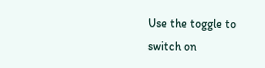Use the toggle to switch on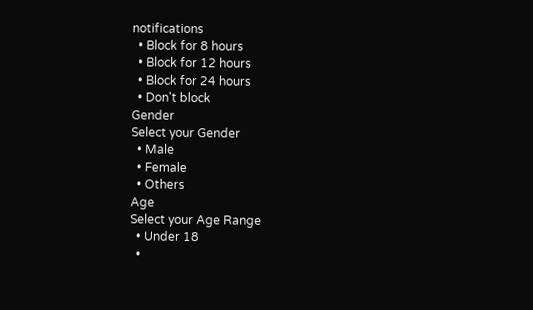notifications
  • Block for 8 hours
  • Block for 12 hours
  • Block for 24 hours
  • Don't block
Gender
Select your Gender
  • Male
  • Female
  • Others
Age
Select your Age Range
  • Under 18
  •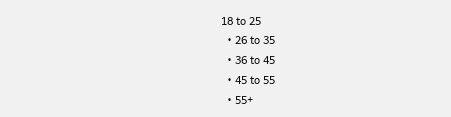18 to 25
  • 26 to 35
  • 36 to 45
  • 45 to 55
  • 55+